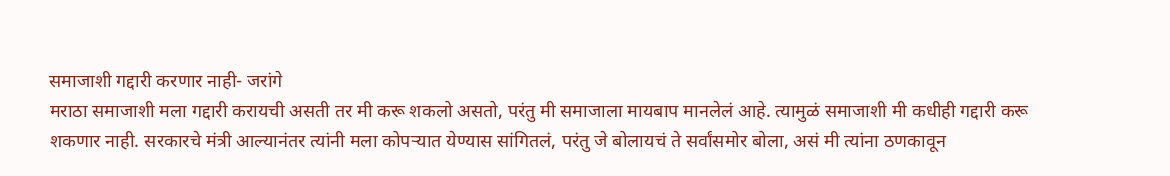समाजाशी गद्दारी करणार नाही- जरांगे
मराठा समाजाशी मला गद्दारी करायची असती तर मी करू शकलो असतो, परंतु मी समाजाला मायबाप मानलेलं आहे. त्यामुळं समाजाशी मी कधीही गद्दारी करू शकणार नाही. सरकारचे मंत्री आल्यानंतर त्यांनी मला कोपऱ्यात येण्यास सांगितलं, परंतु जे बोलायचं ते सर्वांसमोर बोला, असं मी त्यांना ठणकावून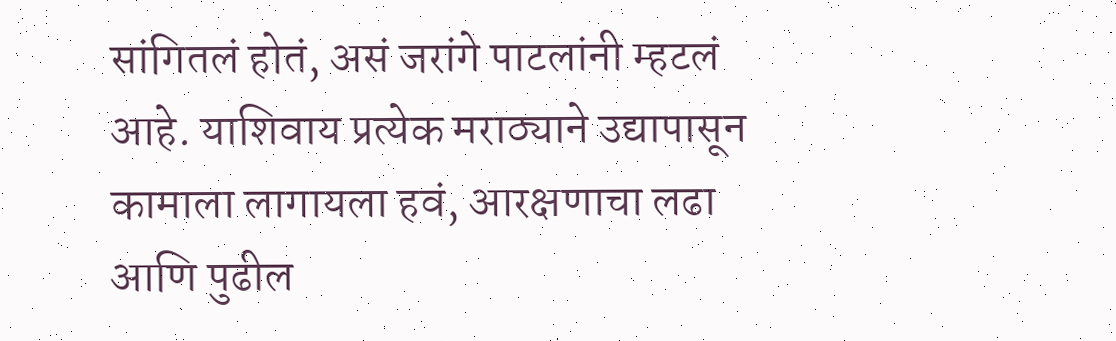सांगितलं होतं, असं जरांगे पाटलांनी म्हटलं आहे. याशिवाय प्रत्येक मराठ्याने उद्यापासून कामाला लागायला हवं, आरक्षणाचा लढा आणि पुढील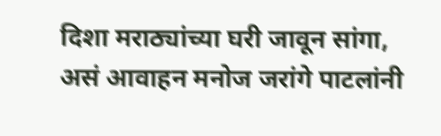दिशा मराठ्यांच्या घरी जावून सांगा, असं आवाहन मनोज जरांगे पाटलांनी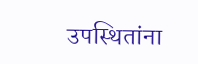उपस्थितांना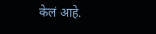केलं आहे.